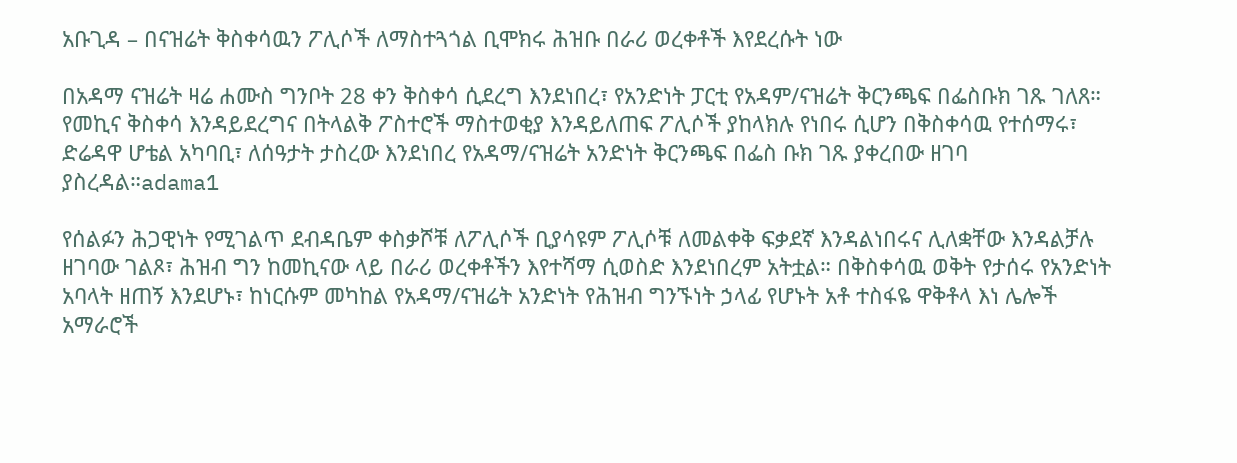አቡጊዳ – በናዝሬት ቅስቀሳዉን ፖሊሶች ለማስተጓጎል ቢሞክሩ ሕዝቡ በራሪ ወረቀቶች እየደረሱት ነው

በአዳማ ናዝሬት ዛሬ ሐሙስ ግንቦት 28 ቀን ቅስቀሳ ሲደረግ እንደነበረ፣ የአንድነት ፓርቲ የአዳም/ናዝሬት ቅርንጫፍ በፌስቡክ ገጹ ገለጸ። የመኪና ቅስቀሳ እንዳይደረግና በትላልቅ ፖስተሮች ማስተወቂያ እንዳይለጠፍ ፖሊሶች ያከላክሉ የነበሩ ሲሆን በቅስቀሳዉ የተሰማሩ፣ ድሬዳዋ ሆቴል አካባቢ፣ ለሰዓታት ታስረው እንደነበረ የአዳማ/ናዝሬት አንድነት ቅርንጫፍ በፌስ ቡክ ገጹ ያቀረበው ዘገባ ያስረዳል።adama1

የሰልፉን ሕጋዊነት የሚገልጥ ደብዳቤም ቀስቃሾቹ ለፖሊሶች ቢያሳዩም ፖሊሶቹ ለመልቀቅ ፍቃደኛ እንዳልነበሩና ሊለቋቸው እንዳልቻሉ ዘገባው ገልጾ፣ ሕዝብ ግን ከመኪናው ላይ በራሪ ወረቀቶችን እየተሻማ ሲወስድ እንደነበረም አትቷል። በቅስቀሳዉ ወቅት የታሰሩ የአንድነት አባላት ዘጠኝ እንደሆኑ፣ ከነርሱም መካከል የአዳማ/ናዝሬት አንድነት የሕዝብ ግንኙነት ኃላፊ የሆኑት አቶ ተስፋዬ ዋቅቶላ እነ ሌሎች አማራሮች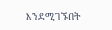እንደሚገኙበት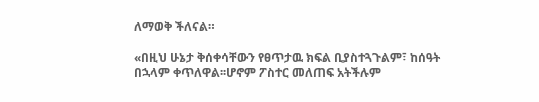ለማወቅ ችለናል።

«በዚህ ሁኔታ ቅሰቀሳቸውን የፀጥታዉ ክፍል ቢያስተጓጉልም፣ ከሰዓት በኋላም ቀጥለዋል፡፡ሆኖም ፖስተር መለጠፍ አትችሉም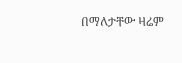በማለታቸው ዛሬም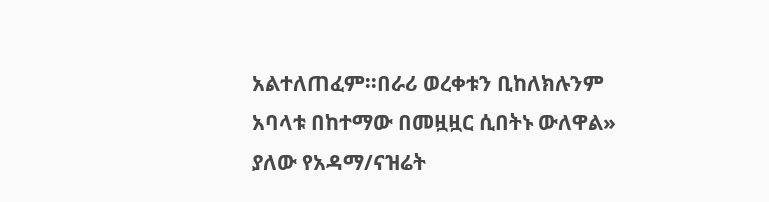አልተለጠፈም፡፡በራሪ ወረቀቱን ቢከለክሉንም አባላቱ በከተማው በመዟዟር ሲበትኑ ውለዋል» ያለው የአዳማ/ናዝሬት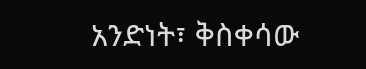አንድነት፣ ቅስቀሳው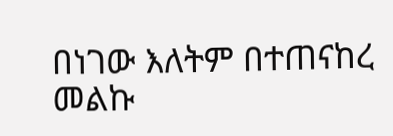በነገው እለትም በተጠናከረ መልኩ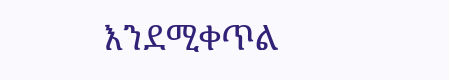እንደሚቀጥል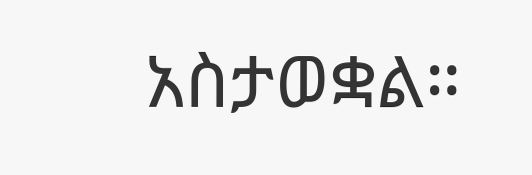አስታወቋል።